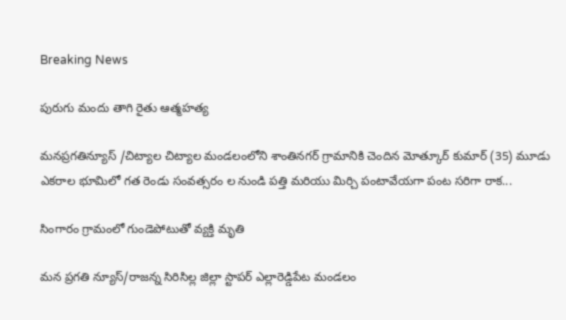Breaking News

పురుగు మందు తాగి రైతు ఆత్మహత్య

మనప్రగతిన్యూస్ /చిట్యాల చిట్యాల మండలంలోని శాంతినగర్ గ్రామానికి చెందిన మోత్కూర్ కుమార్ (35) మూడు ఎకరాల భూమిలో గత రెండు సంవత్సరం ల నుండి పత్తి మరియు మిర్చి పంటావేయగా పంట సరిగా రాక...

సింగారం గ్రామంలో గుండెపోటుతో వ్యక్తి మృతి

మన ప్రగతి న్యూస్/రాజన్న సిరిసిల్ల జిల్లా స్టాపర్ ఎల్లారెడ్డిపేట మండలం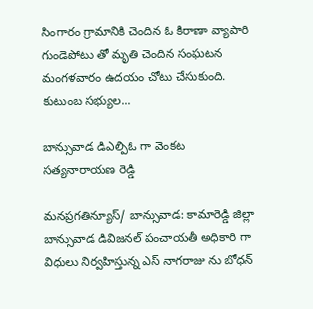సింగారం గ్రామానికి చెందిన ఓ కిరాణా వ్యాపారి గుండెపోటు తో మృతి చెందిన సంఘటన మంగళవారం ఉదయం చోటు చేసుకుంది. కుటుంబ సభ్యుల...

బాన్సువాడ డిఎల్పిఓ గా వెంకట సత్యనారాయణ రెడ్డి

మనప్రగతిన్యూస్/ బాన్సువాడ: కామారెడ్డి జిల్లా బాన్సువాడ డివిజనల్ పంచాయతీ అధికారి గా విధులు నిర్వహిస్తున్న ఎస్ నాగరాజు ను బోధన్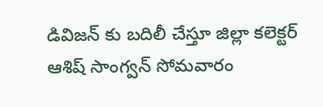డివిజన్ కు బదిలీ చేస్తూ జిల్లా కలెక్టర్ ఆశిష్ సాంగ్వన్ సోమవారం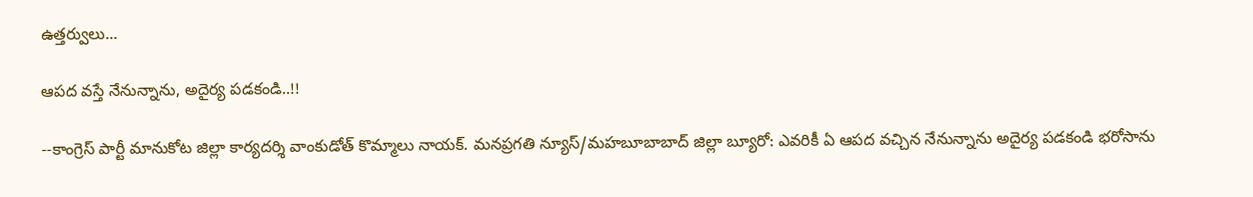ఉత్తర్వులు...

ఆపద వస్తే నేనున్నాను, అదైర్య పడకండి..!!

--కాంగ్రెస్ పార్టీ మానుకోట జిల్లా కార్యదర్శి వాంకుడోత్ కొమ్మాలు నాయక్. మనప్రగతి న్యూస్/మహబూబాబాద్ జిల్లా బ్యూరో: ఎవరికీ ఏ ఆపద వచ్చిన నేనున్నాను అదైర్య పడకండి భరోసాను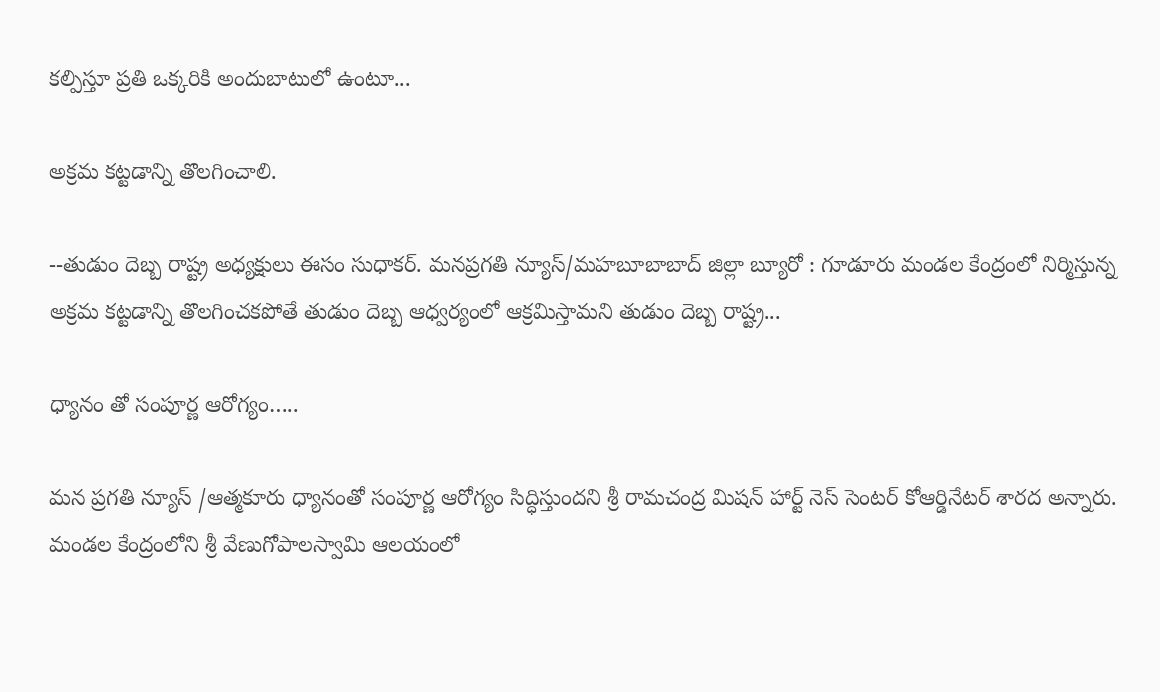కల్పిస్తూ ప్రతి ఒక్కరికి అందుబాటులో ఉంటూ...

అక్రమ కట్టడాన్ని తొలగించాలి.

--తుడుం దెబ్బ రాష్ట్ర అధ్యక్షులు ఈసం సుధాకర్. మనప్రగతి న్యూస్/మహబూబాబాద్ జిల్లా బ్యూరో : గూడూరు మండల కేంద్రంలో నిర్మిస్తున్న అక్రమ కట్టడాన్ని తొలగించకపోతే తుడుం దెబ్బ ఆధ్వర్యంలో ఆక్రమిస్తామని తుడుం దెబ్బ రాష్ట్ర...

ధ్యానం తో సంపూర్ణ ఆరోగ్యం…..

మన ప్రగతి న్యూస్ /ఆత్మకూరు ధ్యానంతో సంపూర్ణ ఆరోగ్యం సిద్ధిస్తుందని శ్రీ రామచంద్ర మిషన్ హార్ట్ నెస్ సెంటర్ కోఆర్డినేటర్ శారద అన్నారు. మండల కేంద్రంలోని శ్రీ వేణుగోపాలస్వామి ఆలయంలో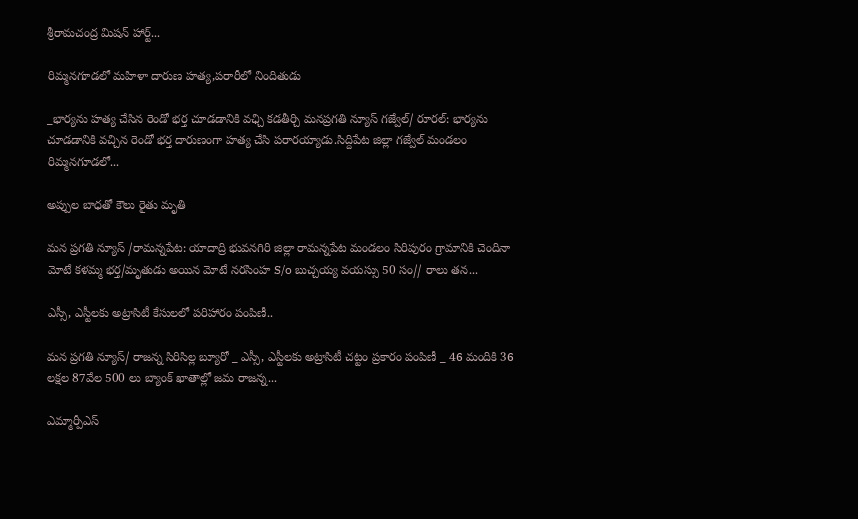శ్రీరామచంద్ర మిషన్ హార్ట్...

రిమ్మనగూడలో మహిళా దారుణ హత్య,పరారీలో నిందితుడు

_భార్యను హత్య చేసిన రెండో భర్త చూడడానికి వఛ్చి కడతీర్చి మనప్రగతి న్యూస్ గజ్వేల్/ రూరల్: భార్యను చూడడానికి వచ్చిన రెండో భర్త దారుణంగా హత్య చేసి పరారయ్యాడు.సిద్దిపేట జిల్లా గజ్వేల్ మండలం రిమ్మనగూడలో...

అప్పుల బాధతో కౌలు రైతు మృతి

మన ప్రగతి న్యూస్ /రామన్నపేట: యాదాద్రి భువనగిరి జిల్లా రామన్నపేట మండలం సిరిపురం గ్రామానికి చెందినా మోటే కళమ్మ భర్త/మృతుడు అయిన మోటే నరసింహ S/o బుచ్చయ్య వయస్సు 50 సం// రాలు తన...

ఎస్సీ, ఎస్టీలకు అట్రాసిటీ కేసులలో పరిహారం పంపిణీ..

మన ప్రగతి న్యూస్/ రాజన్న సిరిసిల్ల బ్యూరో _ ఎస్సీ, ఎస్టీలకు అట్రాసిటీ చట్టం ప్రకారం పంపిణీ _ 46 మందికి 36 లక్షల 87వేల 500 లు బ్యాంక్ ఖాతాల్లో జమ రాజన్న...

ఎమ్మార్పీఎస్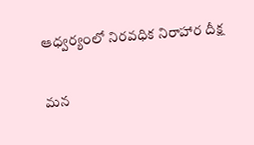ఆధ్వర్యంలో నిరవధిక నిరాహార దీక్ష

మన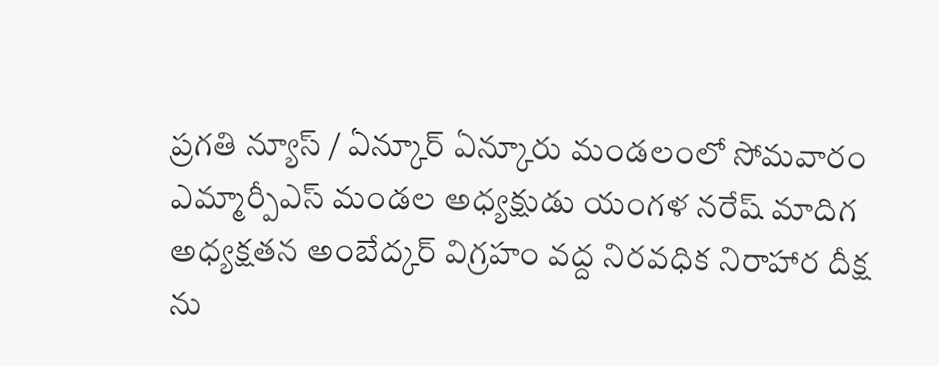ప్రగతి న్యూస్ / ఏన్కూర్ ఏన్కూరు మండలంలో సోమవారం ఎమ్మార్పీఎస్ మండల అధ్యక్షుడు యంగళ నరేష్ మాదిగ అధ్యక్షతన అంబేద్కర్ విగ్రహం వద్ద నిరవధిక నిరాహార దీక్ష ను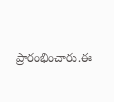ప్రారంభించారు.ఈ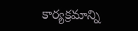కార్యక్రమాన్ని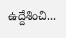ఉద్దేశించి...